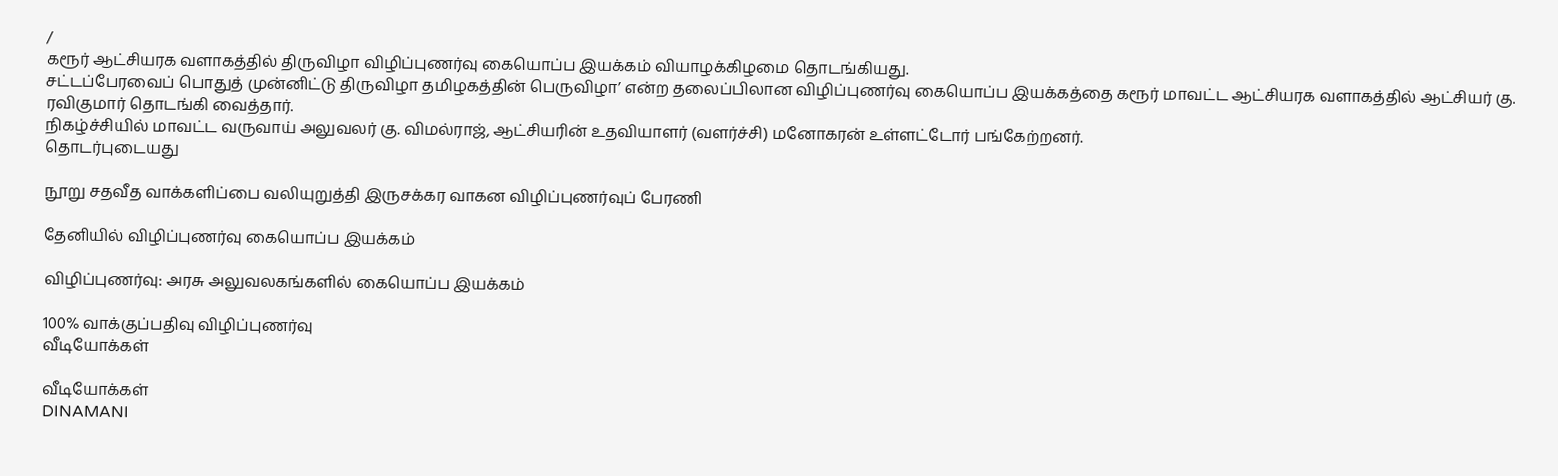/
கரூர் ஆட்சியரக வளாகத்தில் திருவிழா விழிப்புணர்வு கையொப்ப இயக்கம் வியாழக்கிழமை தொடங்கியது.
சட்டப்பேரவைப் பொதுத் முன்னிட்டு திருவிழா தமிழகத்தின் பெருவிழா’ என்ற தலைப்பிலான விழிப்புணர்வு கையொப்ப இயக்கத்தை கரூர் மாவட்ட ஆட்சியரக வளாகத்தில் ஆட்சியர் கு. ரவிகுமார் தொடங்கி வைத்தார்.
நிகழ்ச்சியில் மாவட்ட வருவாய் அலுவலர் கு. விமல்ராஜ், ஆட்சியரின் உதவியாளர் (வளர்ச்சி) மனோகரன் உள்ளட்டோர் பங்கேற்றனர்.
தொடர்புடையது

நூறு சதவீத வாக்களிப்பை வலியுறுத்தி இருசக்கர வாகன விழிப்புணர்வுப் பேரணி

தேனியில் விழிப்புணர்வு கையொப்ப இயக்கம்

விழிப்புணர்வு: அரசு அலுவலகங்களில் கையொப்ப இயக்கம்

100% வாக்குப்பதிவு விழிப்புணர்வு
வீடியோக்கள்

வீடியோக்கள்
DINAMANI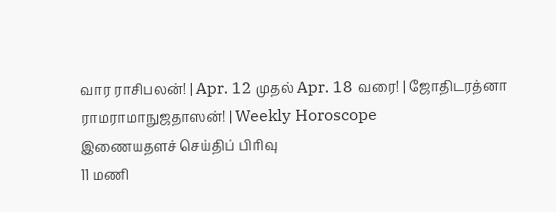வார ராசிபலன்! | Apr. 12 முதல் Apr. 18 வரை! | ஜோதிடரத்னா ராமராமாநுஜதாஸன்! | Weekly Horoscope
இணையதளச் செய்திப் பிரிவு
11 மணி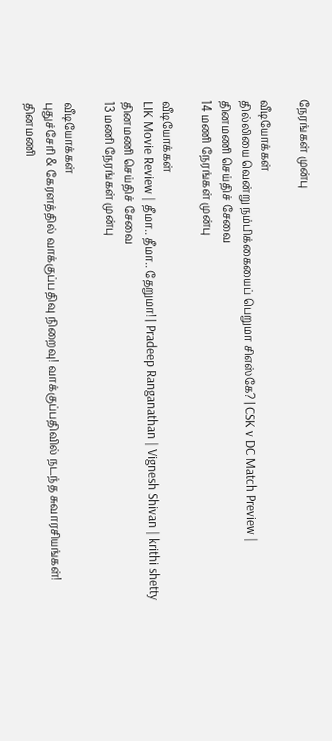நேரங்கள் முன்பு

வீடியோக்கள்
தில்லியை வென்று நம்பிக்கையைப் பெறுமா சிஎஸ்கே? | CSK v DC Match Preview |
தினமணி செய்திச் சேவை
14 மணி நேரங்கள் முன்பு

வீடியோக்கள்
LIK Movie Review | தீமா.. தீமா.. தேறுமா! | Pradeep Ranganathan | Vignesh Shivan | krithi shetty
தினமணி செய்திச் சேவை
13 மணி நேரங்கள் முன்பு

வீடியோக்கள்
புதுச்சேரி & கேரளத்தில் வாக்குப்பதிவு நிறைவு! வாக்குப்பதிவில் நடந்த சுவாரசியங்கள்!
தினமணி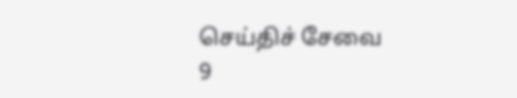செய்திச் சேவை
9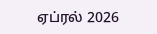ஏப்ரல் 2026